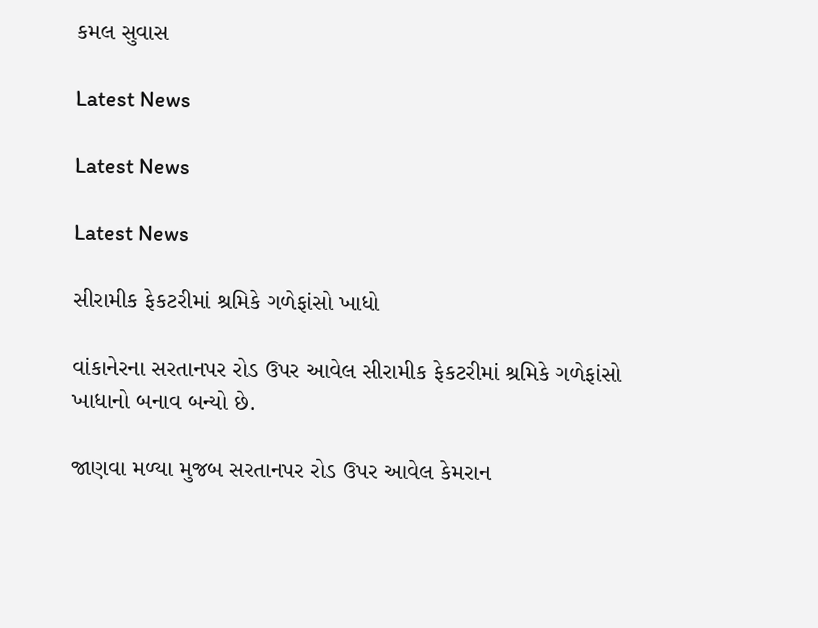કમલ સુવાસ

Latest News

Latest News

Latest News

સીરામીક ફેકટરીમાં શ્રમિકે ગળેફાંસો ખાધો

વાંકાનેરના સરતાનપર રોડ ઉપર આવેલ સીરામીક ફેકટરીમાં શ્રમિકે ગળેફાંસો ખાધાનો બનાવ બન્યો છે.

જાણવા મળ્યા મુજબ સરતાનપર રોડ ઉપર આવેલ કેમરાન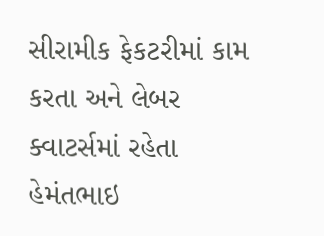સીરામીક ફેકટરીમાં કામ કરતા અને લેબર ક્વાટર્સમાં રહેતા હેમંતભાઇ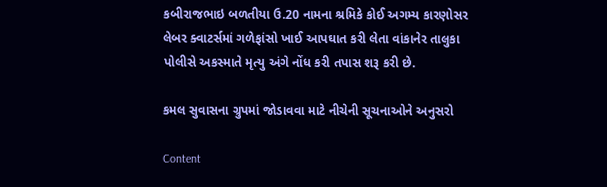કબીરાજભાઇ બળતીયા ઉ.20 નામના શ્રમિકે કોઈ અગમ્ય કારણોસર લેબર ક્વાટર્સમાં ગળેફાંસો ખાઈ આપઘાત કરી લેતા વાંકાનેર તાલુકા પોલીસે અકસ્માતે મૃત્યુ અંગે નોંધ કરી તપાસ શરૂ કરી છે.

કમલ સુવાસના ગ્રુપમાં જોડાવવા માટે નીચેની સૂચનાઓને અનુસરો

Content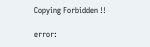Copying Forbidden !!

error: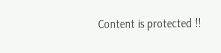Content is protected !!